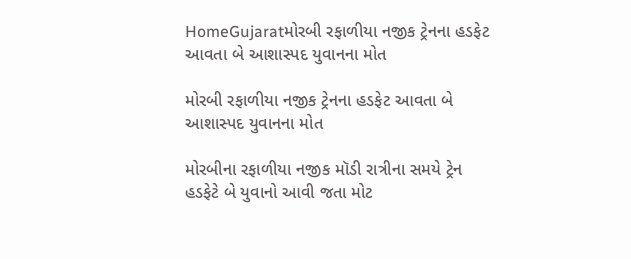HomeGujaratમોરબી રફાળીયા નજીક ટ્રેનના હડફેટ આવતા બે આશાસ્પદ યુવાનના મોત

મોરબી રફાળીયા નજીક ટ્રેનના હડફેટ આવતા બે આશાસ્પદ યુવાનના મોત

મોરબીના રફાળીયા નજીક મૉડી રાત્રીના સમયે ટ્રેન હડફેટે બે યુવાનો આવી જતા મોટ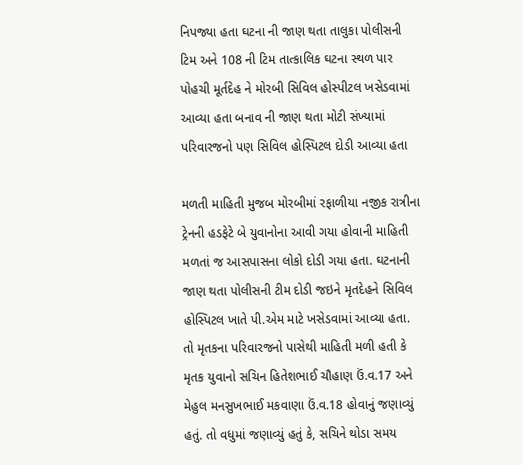નિપજ્યા હતા ઘટના ની જાણ થતા તાલુકા પોલીસની ટિમ અને 108 ની ટિમ તાત્કાલિક ઘટના સ્થળ પાર પોહચી મૂર્તદેહ ને મોરબી સિવિલ હોસ્પીટલ ખસેડવામાં આવ્યા હતા બનાવ ની જાણ થતા મોટી સંખ્યામાં પરિવારજનો પણ સિવિલ હોસ્પિટલ દોડી આવ્યા હતા

મળતી માહિતી મુજબ મોરબીમાં રફાળીયા નજીક રાત્રીના ટ્રેનની હડફેટે બે યુવાનોના આવી ગયા હોવાની માહિતી મળતાં જ આસપાસના લોકો દોડી ગયા હતા. ઘટનાની જાણ થતા પોલીસની ટીમ દોડી જઇને મૃતદેહને સિવિલ હોસ્પિટલ ખાતે પી.એમ માટે ખસેડવામાં આવ્યા હતા. તો મૃતકના પરિવારજનો પાસેથી માહિતી મળી હતી કે મૃતક યુવાનો સચિન હિતેશભાઈ ચૌહાણ ઉં.વ.17 અને મેહુલ મનસુખભાઈ મકવાણા ઉં.વ.18 હોવાનું જણાવ્યું હતું. તો વધુમાં જણાવ્યું હતું કે, સચિને થોડા સમય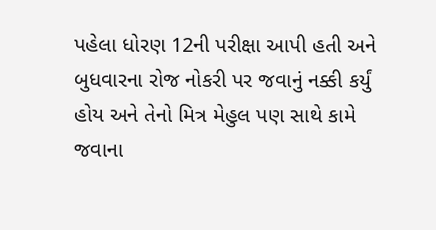પહેલા ધોરણ 12ની પરીક્ષા આપી હતી અને બુધવારના રોજ નોકરી પર જવાનું નક્કી કર્યું હોય અને તેનો મિત્ર મેહુલ પણ સાથે કામે જવાના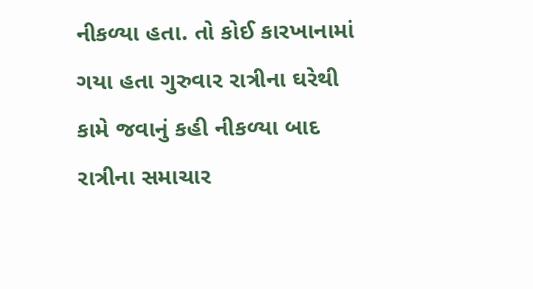નીકળ્યા હતા. તો કોઈ કારખાનામાં ગયા હતા ગુરુવાર રાત્રીના ઘરેથી કામે જવાનું કહી નીકળ્યા બાદ રાત્રીના સમાચાર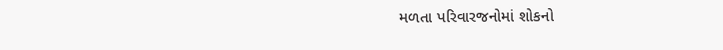મળતા પરિવારજનોમાં શોકનો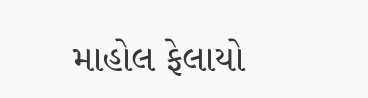માહોલ ફેલાયો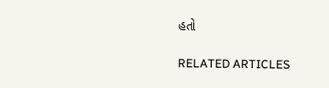હતો

RELATED ARTICLES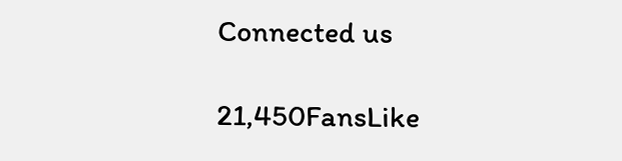Connected us

21,450FansLike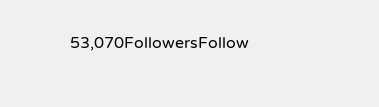53,070FollowersFollow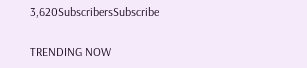3,620SubscribersSubscribe

TRENDING NOW